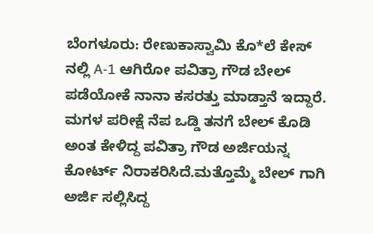ಬೆಂಗಳೂರು: ರೇಣುಕಾಸ್ವಾಮಿ ಕೊ*ಲೆ ಕೇಸ್ ನಲ್ಲಿ A-1 ಆಗಿರೋ ಪವಿತ್ರಾ ಗೌಡ ಬೇಲ್ ಪಡೆಯೋಕೆ ನಾನಾ ಕಸರತ್ತು ಮಾಡ್ತಾನೆ ಇದ್ದಾರೆ. ಮಗಳ ಪರೀಕ್ಷೆ ನೆಪ ಒಡ್ಡಿ ತನಗೆ ಬೇಲ್ ಕೊಡಿ ಅಂತ ಕೇಳಿದ್ದ ಪವಿತ್ರಾ ಗೌಡ ಅರ್ಜಿಯನ್ನ ಕೋರ್ಟ್ ನಿರಾಕರಿಸಿದೆ.ಮತ್ತೊಮ್ಮೆ ಬೇಲ್ ಗಾಗಿ ಅರ್ಜಿ ಸಲ್ಲಿಸಿದ್ದ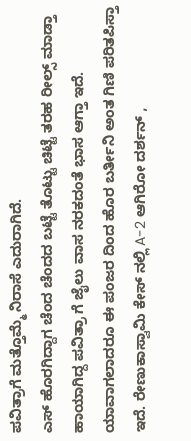ಪವಿತ್ರಾಗೆ ಮತ್ತೊಮ್ಮೆ ನಿರಾಸೆ ಎದುರಾಗಿದೆ.
ಎಸ್ ಹೊರಗಿದ್ದಾಗ ಚೆಂದ ಚೆಂದದ ಬಟ್ಟೆ ತೊಟ್ಟು ಚಿಟ್ಟೆ ತರಹ ರೀಲ್ಸ್ ಮಾಡ್ತಾ ಹಾಯಾಗಿದ್ದ ಪವಿತ್ರಾ ಗೆ ಜೈಲು ವಾಸ ನರಕದಂತೆ ಭಾಸ ಆಗ್ತಾ ಇದೆ. ಯಾವಾಗಲಾದರೂ ಈ ಪಂಜರ ದಿಂದ ಹೊರ ಬರ್ತೀನಿ ಅಂತ ಗಿಣಿ ಪರಿತಪಿಸ್ತಾ ಇದೆ. ರೇಣುಕಾಸ್ವಾಮಿ ಕೇಸ್ ನಲ್ಲಿ A-2 ಆಗಿರೋ ದರ್ಶನ್ ,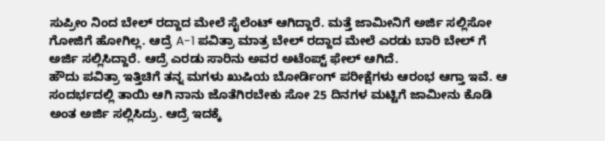ಸುಪ್ರೀಂ ನಿಂದ ಬೇಲ್ ರದ್ದಾದ ಮೇಲೆ ಸೈಲೆಂಟ್ ಆಗಿದ್ದಾರೆ. ಮತ್ತೆ ಜಾಮೀನಿಗೆ ಅರ್ಜಿ ಸಲ್ಲಿಸೋ ಗೋಜಿಗೆ ಹೋಗಿಲ್ಲ. ಆದ್ರೆ A-1 ಪವಿತ್ರಾ ಮಾತ್ರ ಬೇಲ್ ರದ್ದಾದ ಮೇಲೆ ಎರಡು ಬಾರಿ ಬೇಲ್ ಗೆ ಅರ್ಜಿ ಸಲ್ಲಿಸಿದ್ದಾರೆ. ಆದ್ರೆ ಎರಡು ಸಾರಿನು ಅವರ ಅಟೆಂಪ್ಟ್ ಫೇಲ್ ಆಗಿದೆ.
ಹೌದು ಪವಿತ್ರಾ ಇತ್ತಿಚಿಗೆ ತನ್ನ ಮಗಳು ಖುಷಿಯ ಬೋರ್ಡಿಂಗ್ ಪರೀಕ್ಷೆಗಳು ಆರಂಭ ಆಗ್ತಾ ಇವೆ. ಆ ಸಂದರ್ಭದಲ್ಲಿ ತಾಯಿ ಆಗಿ ನಾನು ಜೊತೆಗಿರಬೇಕು ಸೋ 25 ದಿನಗಳ ಮಟ್ಟಿಗೆ ಜಾಮೀನು ಕೊಡಿ ಅಂತ ಅರ್ಜಿ ಸಲ್ಲಿಸಿದ್ರು. ಆದ್ರೆ ಇದಕ್ಕೆ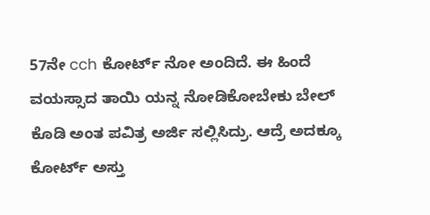57ನೇ cch ಕೋರ್ಟ್ ನೋ ಅಂದಿದೆ. ಈ ಹಿಂದೆ ವಯಸ್ಸಾದ ತಾಯಿ ಯನ್ನ ನೋಡಿಕೋಬೇಕು ಬೇಲ್ ಕೊಡಿ ಅಂತ ಪವಿತ್ರ ಅರ್ಜಿ ಸಲ್ಲಿಸಿದ್ರು. ಆದ್ರೆ ಅದಕ್ಕೂ ಕೋರ್ಟ್ ಅಸ್ತು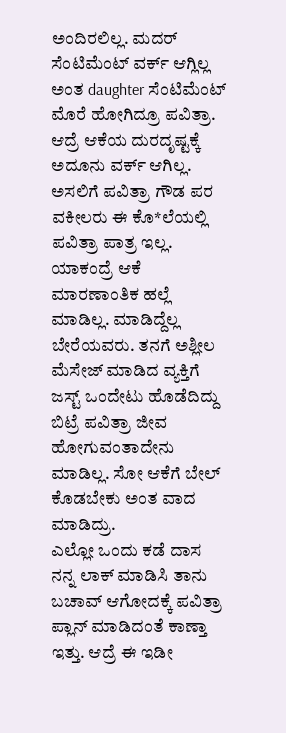ಅಂದಿರಲಿಲ್ಲ. ಮದರ್ ಸೆಂಟಿಮೆಂಟ್ ವರ್ಕ್ ಆಗ್ಲಿಲ್ಲ ಅಂತ daughter ಸೆಂಟಿಮೆಂಟ್ ಮೊರೆ ಹೋಗಿದ್ರೂ ಪವಿತ್ರಾ. ಆದ್ರೆ ಆಕೆಯ ದುರದೃಷ್ಟಕ್ಕೆ ಅದೂನು ವರ್ಕ್ ಆಗಿಲ್ಲ.
ಅಸಲಿಗೆ ಪವಿತ್ರಾ ಗೌಡ ಪರ ವಕೀಲರು ಈ ಕೊ*ಲೆಯಲ್ಲಿ ಪವಿತ್ರಾ ಪಾತ್ರ ಇಲ್ಲ. ಯಾಕಂದ್ರೆ ಆಕೆ ಮಾರಣಾಂತಿಕ ಹಲ್ಲೆ ಮಾಡಿಲ್ಲ. ಮಾಡಿದ್ದೆಲ್ಲ ಬೇರೆಯವರು. ತನಗೆ ಅಶ್ಲೀಲ ಮೆಸೇಜ್ ಮಾಡಿದ ವ್ಯಕ್ತಿಗೆ ಜಸ್ಟ್ ಒಂದೇಟು ಹೊಡೆದಿದ್ದು ಬಿಟ್ರೆ ಪವಿತ್ರಾ ಜೀವ ಹೋಗುವಂತಾದೇನು ಮಾಡಿಲ್ಲ. ಸೋ ಆಕೆಗೆ ಬೇಲ್ ಕೊಡಬೇಕು ಅಂತ ವಾದ ಮಾಡಿದ್ರು.
ಎಲ್ಲೋ ಒಂದು ಕಡೆ ದಾಸ ನನ್ನ ಲಾಕ್ ಮಾಡಿಸಿ ತಾನು ಬಚಾವ್ ಆಗೋದಕ್ಕೆ ಪವಿತ್ರಾ ಪ್ಲಾನ್ ಮಾಡಿದಂತೆ ಕಾಣ್ತಾ ಇತ್ತು. ಆದ್ರೆ ಈ ಇಡೀ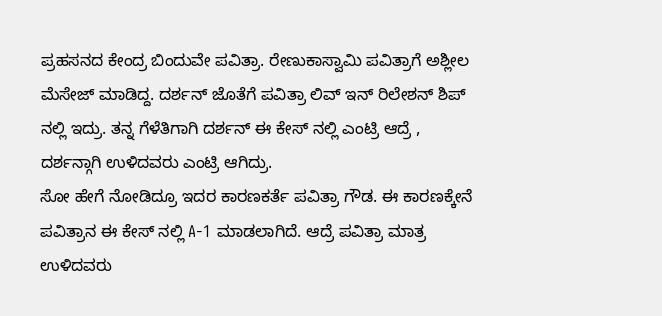ಪ್ರಹಸನದ ಕೇಂದ್ರ ಬಿಂದುವೇ ಪವಿತ್ರಾ. ರೇಣುಕಾಸ್ವಾಮಿ ಪವಿತ್ರಾಗೆ ಅಶ್ಲೀಲ ಮೆಸೇಜ್ ಮಾಡಿದ್ದ. ದರ್ಶನ್ ಜೊತೆಗೆ ಪವಿತ್ರಾ ಲಿವ್ ಇನ್ ರಿಲೇಶನ್ ಶಿಪ್ ನಲ್ಲಿ ಇದ್ರು. ತನ್ನ ಗೆಳೆತಿಗಾಗಿ ದರ್ಶನ್ ಈ ಕೇಸ್ ನಲ್ಲಿ ಎಂಟ್ರಿ ಆದ್ರೆ , ದರ್ಶನ್ಗಾಗಿ ಉಳಿದವರು ಎಂಟ್ರಿ ಆಗಿದ್ರು.
ಸೋ ಹೇಗೆ ನೋಡಿದ್ರೂ ಇದರ ಕಾರಣಕರ್ತೆ ಪವಿತ್ರಾ ಗೌಡ. ಈ ಕಾರಣಕ್ಕೇನೆ ಪವಿತ್ರಾನ ಈ ಕೇಸ್ ನಲ್ಲಿ A-1 ಮಾಡಲಾಗಿದೆ. ಆದ್ರೆ ಪವಿತ್ರಾ ಮಾತ್ರ ಉಳಿದವರು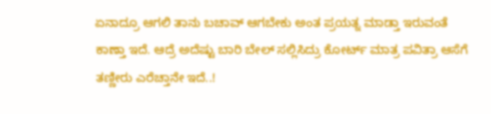ಏನಾದ್ರೂ ಆಗಲಿ ತಾನು ಬಚಾವ್ ಆಗಬೇಕು ಅಂತ ಪ್ರಯತ್ನ ಮಾಡ್ತಾ ಇರುವಂತೆ ಕಾಣ್ತಾ ಇದೆ. ಆದ್ರೆ ಅದೆಷ್ಟು ಬಾರಿ ಬೇಲ್ ಸಲ್ಲಿಸಿದ್ರು ಕೋರ್ಟ್ ಮಾತ್ರ ಪವಿತ್ರಾ ಆಸೆಗೆ ತಣ್ಣೀರು ಎರೆಚ್ತಾನೇ ಇದೆ..!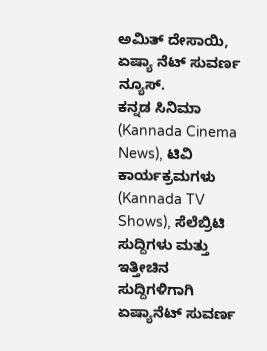ಅಮಿತ್ ದೇಸಾಯಿ, ಏಷ್ಯಾ ನೆಟ್ ಸುವರ್ಣ ನ್ಯೂಸ್.
ಕನ್ನಡ ಸಿನಿಮಾ (Kannada Cinema News), ಟಿವಿ ಕಾರ್ಯಕ್ರಮಗಳು (Kannada TV Shows), ಸೆಲೆಬ್ರಿಟಿ ಸುದ್ದಿಗಳು ಮತ್ತು ಇತ್ತೀಚಿನ ಸುದ್ದಿಗಳಿಗಾಗಿ ಏಷ್ಯಾನೆಟ್ ಸುವರ್ಣ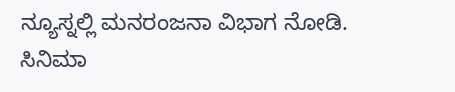ನ್ಯೂಸ್ನಲ್ಲಿ ಮನರಂಜನಾ ವಿಭಾಗ ನೋಡಿ. ಸಿನಿಮಾ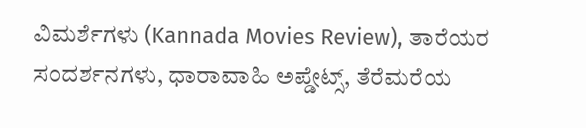ವಿಮರ್ಶೆಗಳು (Kannada Movies Review), ತಾರೆಯರ ಸಂದರ್ಶನಗಳು, ಧಾರಾವಾಹಿ ಅಪ್ಡೇಟ್ಸ್, ತೆರೆಮರೆಯ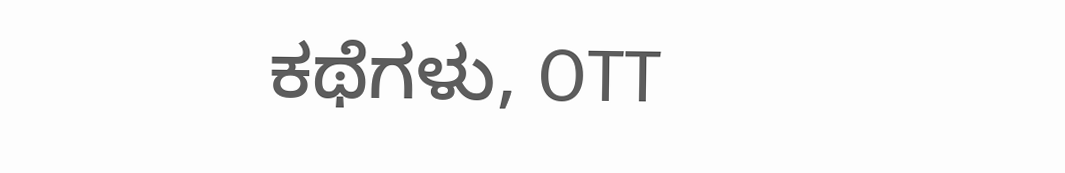ಕಥೆಗಳು, OTT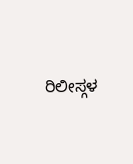ರಿಲೀಸ್ಗಳ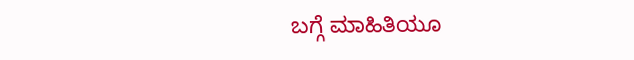ಬಗ್ಗೆ ಮಾಹಿತಿಯೂ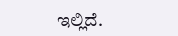ಇಲ್ಲಿದೆ.